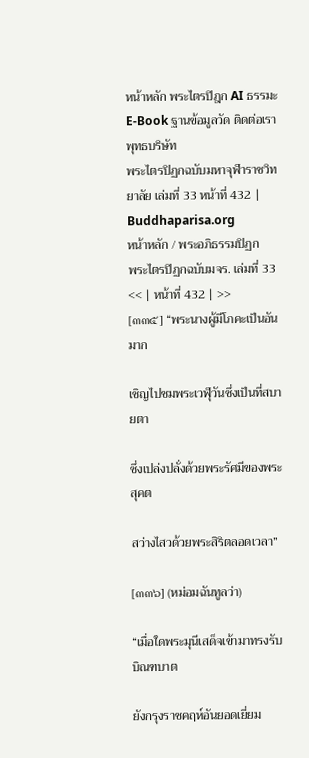หน้าหลัก พระไตรปิฎก AI ธรรมะ E-Book ฐานข้อมูลวัด ติดต่อเรา
พุทธบริษัท
พระไตรปิฏกฉบับมหาจุฬาราชวิทยาลัย เล่มที่ 33 หน้าที่ 432 | Buddhaparisa.org
หน้าหลัก / พระอภิธรรมปิฏก
พระไตรปิฏกฉบับมจร. เล่มที่ 33
<< | หน้าที่ 432 | >>
[๓๓๕] “พระนางผู้มีโภคะเป็นอันมาก

เชิญไปชมพระเวฬุวันซึ่งเป็นที่สบายตา

ซึ่งเปล่งปลั่งด้วยพระรัศมีของพระสุคต

สว่างไสวด้วยพระสิริตลอดเวลา”

[๓๓๖] (หม่อมฉันทูลว่า)

“เมื่อใดพระมุนีเสด็จเข้ามาทรงรับบิณฑบาต

ยังกรุงราชคฤห์อันยอดเยี่ยม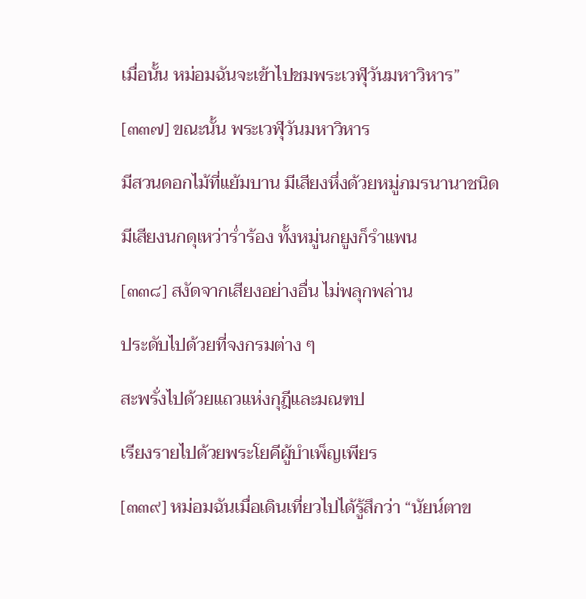เมื่อนั้น หม่อมฉันจะเข้าไปชมพระเวฬุวันมหาวิหาร”

[๓๓๗] ขณะนั้น พระเวฬุวันมหาวิหาร

มีสวนดอกไม้ที่แย้มบาน มีเสียงหึ่งด้วยหมู่ภมรนานาชนิด

มีเสียงนกดุเหว่าร่ำร้อง ทั้งหมู่นกยูงก็รำแพน

[๓๓๘] สงัดจากเสียงอย่างอื่น ไม่พลุกพล่าน

ประดับไปด้วยที่จงกรมต่าง ๆ

สะพรั่งไปด้วยแถวแห่งกุฎีและมณฑป

เรียงรายไปด้วยพระโยคีผู้บำเพ็ญเพียร

[๓๓๙] หม่อมฉันเมื่อเดินเที่ยวไปได้รู้สึกว่า “นัยน์ตาข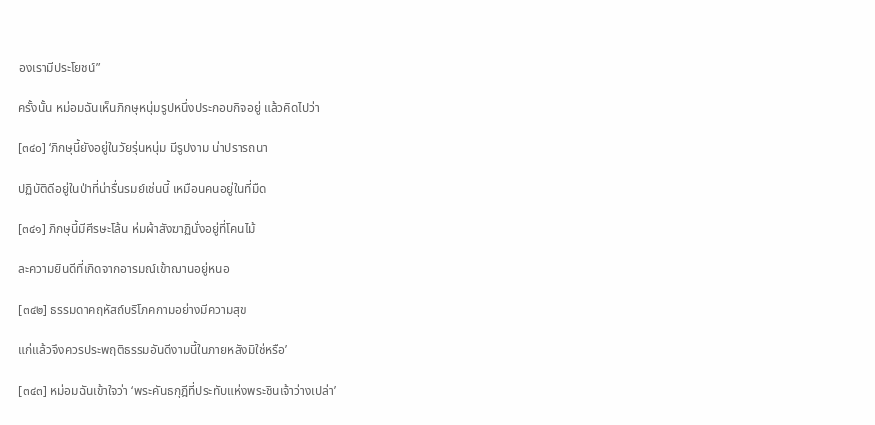องเรามีประโยชน์”

ครั้งนั้น หม่อมฉันเห็นภิกษุหนุ่มรูปหนึ่งประกอบกิจอยู่ แล้วคิดไปว่า

[๓๔๐] ‘ภิกษุนี้ยังอยู่ในวัยรุ่นหนุ่ม มีรูปงาม น่าปรารถนา

ปฏิบัติดีอยู่ในป่าที่น่ารื่นรมย์เช่นนี้ เหมือนคนอยู่ในที่มืด

[๓๔๑] ภิกษุนี้มีศีรษะโล้น ห่มผ้าสังฆาฏินั่งอยู่ที่โคนไม้

ละความยินดีที่เกิดจากอารมณ์เข้าฌานอยู่หนอ

[๓๔๒] ธรรมดาคฤหัสถ์บริโภคกามอย่างมีความสุข

แก่แล้วจึงควรประพฤติธรรมอันดีงามนี้ในภายหลังมิใช่หรือ’

[๓๔๓] หม่อมฉันเข้าใจว่า ‘พระคันธกุฎีที่ประทับแห่งพระชินเจ้าว่างเปล่า’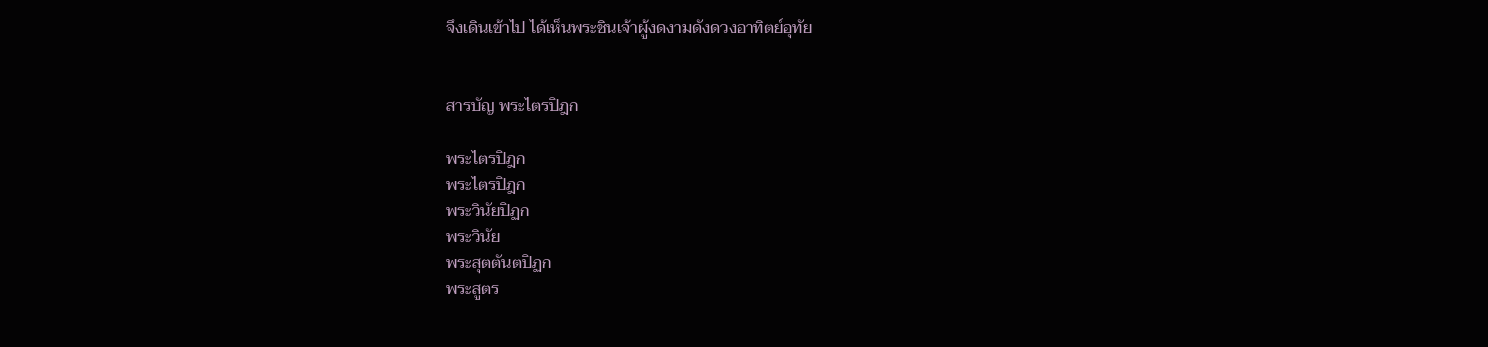จึงเดินเข้าไป ได้เห็นพระชินเจ้าผู้งดงามดังดวงอาทิตย์อุทัย


สารบัญ พระไตรปิฎก

พระไตรปิฎก
พระไตรปิฎก
พระวินัยปิฏก
พระวินัย
พระสุตตันตปิฏก
พระสูตร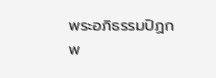พระอภิธรรมปิฏก
พ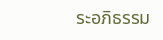ระอภิธรรม